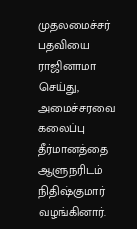முதலமைச்சர் பதவியை ராஜினாமா செய்து, அமைச்சரவை கலைப்பு தீர்மானத்தை ஆளுநரிடம் நிதிஷ்குமார் வழங்கினார்.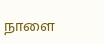நாளை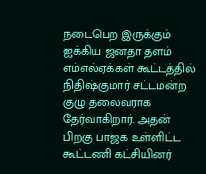நடைபெற இருக்கும் ஐக்கிய ஜனதா தளம் எம்எல்ஏக்கள் கூட்டத்தில் நிதிஷ்குமார் சட்டமன்ற குழு தலைவராக தேர்வாகிறார். அதன் பிறகு பாஜக உள்ளிட்ட கூட்டணி கட்சியினர்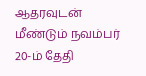ஆதரவுடன் மீண்டும் நவம்பர் 20-ம் தேதி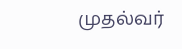முதல்வர்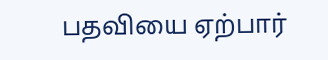பதவியை ஏற்பார்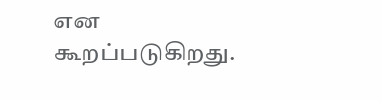என கூறப்படுகிறது.